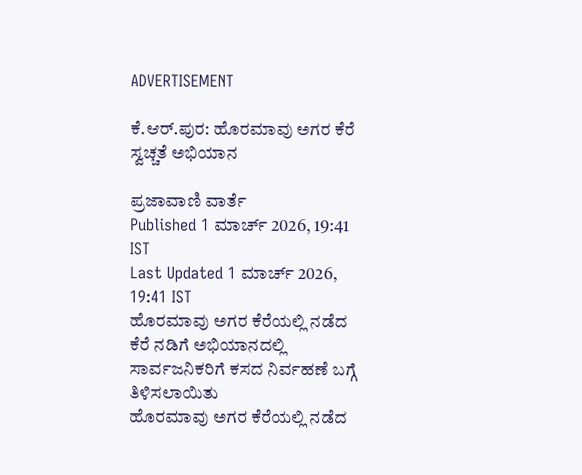ADVERTISEMENT

ಕೆ.ಆರ್.ಪುರ: ಹೊರಮಾವು ಅಗರ ಕೆರೆ ಸ್ವಚ್ಚತೆ ಅಭಿಯಾನ

ಪ್ರಜಾವಾಣಿ ವಾರ್ತೆ
Published 1 ಮಾರ್ಚ್ 2026, 19:41 IST
Last Updated 1 ಮಾರ್ಚ್ 2026, 19:41 IST
ಹೊರಮಾವು ಅಗರ ಕೆರೆಯಲ್ಲಿ ನಡೆದ ಕೆರೆ ನಡಿಗೆ ಅಭಿಯಾನದಲ್ಲಿ ಸಾರ್ವಜನಿಕರಿಗೆ ಕಸದ ನಿರ್ವಹಣೆ ಬಗ್ಗೆ ತಿಳಿಸಲಾಯಿತು
ಹೊರಮಾವು ಅಗರ ಕೆರೆಯಲ್ಲಿ ನಡೆದ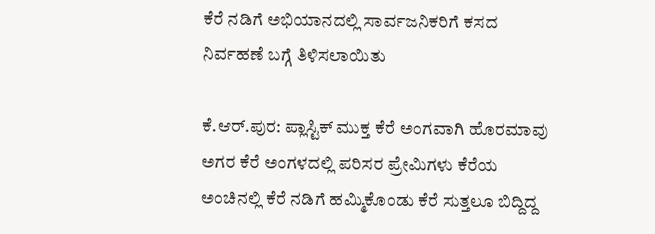ಕೆರೆ ನಡಿಗೆ ಅಭಿಯಾನದಲ್ಲಿ ಸಾರ್ವಜನಿಕರಿಗೆ ಕಸದ ನಿರ್ವಹಣೆ ಬಗ್ಗೆ ತಿಳಿಸಲಾಯಿತು

ಕೆ.ಆರ್.ಪುರ: ಪ್ಲಾಸ್ಟಿಕ್ ಮುಕ್ತ ಕೆರೆ ಅಂಗವಾಗಿ ಹೊರಮಾವು ಅಗರ ಕೆರೆ ಅಂಗಳದಲ್ಲಿ ಪರಿಸರ ಪ್ರೇಮಿಗಳು ಕೆರೆಯ ಅಂಚಿನಲ್ಲಿ ಕೆರೆ ನಡಿಗೆ ಹಮ್ಮಿಕೊಂಡು ಕೆರೆ ಸುತ್ತಲೂ ಬಿದ್ದಿದ್ದ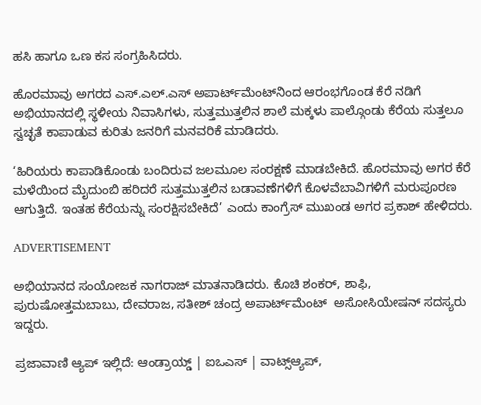ಹಸಿ ಹಾಗೂ ಒಣ ಕಸ ಸಂಗ್ರಹಿಸಿದರು.

ಹೊರಮಾವು ಅಗರದ ಎಸ್.ಎಲ್.ಎಸ್ ಅಪಾರ್ಟ್‌ಮೆಂಟ್‌ನಿಂದ ಆರಂಭಗೊಂಡ ಕೆರೆ ನಡಿಗೆ ಅಭಿಯಾನದಲ್ಲಿ ಸ್ಥಳೀಯ ನಿವಾಸಿಗಳು, ಸುತ್ತಮುತ್ತಲಿನ ಶಾಲೆ ಮಕ್ಕಳು ಪಾಲ್ಗೊಂಡು ಕೆರೆಯ ಸುತ್ತಲೂ ಸ್ವಚ್ಛತೆ ಕಾಪಾಡುವ ಕುರಿತು ಜನರಿಗೆ ಮನವರಿಕೆ ಮಾಡಿದರು.

‘ಹಿರಿಯರು ಕಾಪಾಡಿಕೊಂಡು ಬಂದಿರುವ ಜಲಮೂಲ ಸಂರಕ್ಷಣೆ ಮಾಡಬೇಕಿದೆ. ಹೊರಮಾವು ಅಗರ ಕೆರೆ ಮಳೆಯಿಂದ ಮೈದುಂಬಿ ಹರಿದರೆ ಸುತ್ತಮುತ್ತಲಿನ ಬಡಾವಣೆಗಳಿಗೆ ಕೊಳವೆಬಾವಿಗಳಿಗೆ ಮರುಪೂರಣ ಆಗುತ್ತಿದೆ. ಇಂತಹ ಕೆರೆಯನ್ನು ಸಂರಕ್ಷಿಸಬೇಕಿದೆ’ ಎಂದು ಕಾಂಗ್ರೆಸ್ ಮುಖಂಡ ಅಗರ ಪ್ರಕಾಶ್ ಹೇಳಿದರು.

ADVERTISEMENT

ಅಭಿಯಾನದ ಸಂಯೋಜಕ ನಾಗರಾಜ್ ಮಾತನಾಡಿದರು. ಕೊಚಿ ಶಂಕರ್, ಶಾಫಿ, ಪುರುಷೋತ್ತಮಬಾಬು, ದೇವರಾಜ, ಸತೀಶ್ ಚಂದ್ರ ಅಪಾರ್ಟ್‌ಮೆಂಟ್‌  ಅಸೋಸಿಯೇಷನ್ ಸದಸ್ಯರು ಇದ್ದರು.

ಪ್ರಜಾವಾಣಿ ಆ್ಯಪ್ ಇಲ್ಲಿದೆ: ಆಂಡ್ರಾಯ್ಡ್ | ಐಒಎಸ್ | ವಾಟ್ಸ್ಆ್ಯಪ್,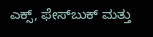ಎಕ್ಸ್, ಫೇಸ್‌ಬುಕ್ ಮತ್ತು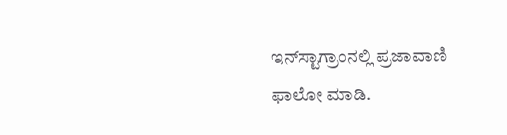ಇನ್‌ಸ್ಟಾಗ್ರಾಂನಲ್ಲಿ ಪ್ರಜಾವಾಣಿ ಫಾಲೋ ಮಾಡಿ.